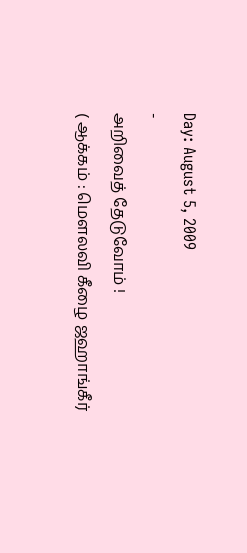Day: August 5, 2009
-
அறிவைத் தேடுவோம் !
( ஆக்கம் : மெளலவி கீழை ஜஹாங்கீர்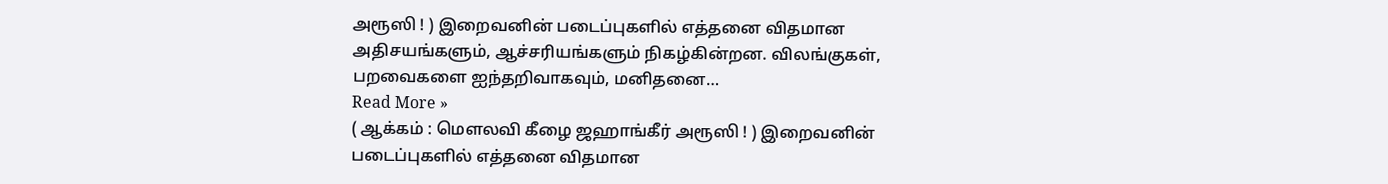அரூஸி ! ) இறைவனின் படைப்புகளில் எத்தனை விதமான அதிசயங்களும், ஆச்சரியங்களும் நிகழ்கின்றன. விலங்குகள், பறவைகளை ஐந்தறிவாகவும், மனிதனை…
Read More »
( ஆக்கம் : மெளலவி கீழை ஜஹாங்கீர் அரூஸி ! ) இறைவனின் படைப்புகளில் எத்தனை விதமான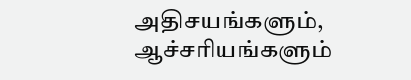அதிசயங்களும், ஆச்சரியங்களும்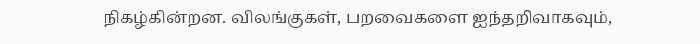நிகழ்கின்றன. விலங்குகள், பறவைகளை ஐந்தறிவாகவும்,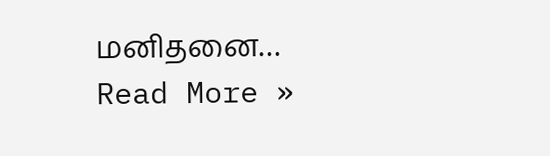மனிதனை…
Read More »